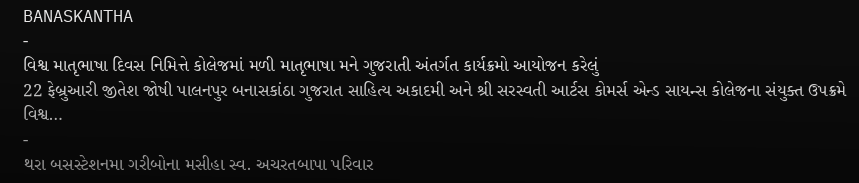BANASKANTHA
-
વિશ્વ માતૃભાષા દિવસ નિમિત્તે કોલેજમાં મળી માતૃભાષા મને ગુજરાતી અંતર્ગત કાર્યક્રમો આયોજન કરેલું
22 ફેબ્રુઆરી જીતેશ જોષી પાલનપુર બનાસકાંઠા ગુજરાત સાહિત્ય અકાદમી અને શ્રી સરસ્વતી આર્ટસ કોમર્સ એન્ડ સાયન્સ કોલેજના સંયુક્ત ઉપક્રમે વિશ્વ…
-
થરા બસસ્ટેશનમા ગરીબોના મસીહા સ્વ. અચરતબાપા પરિવાર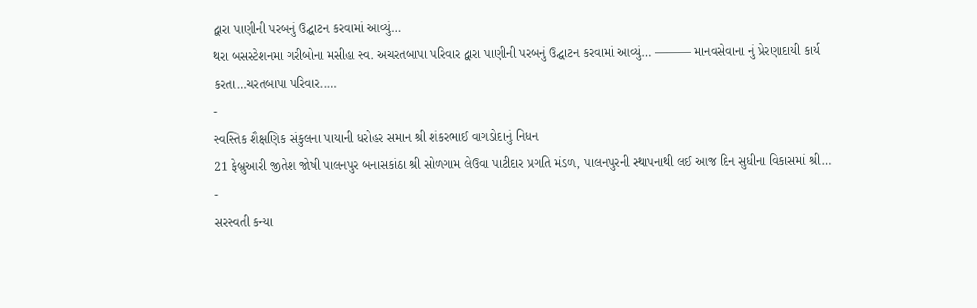દ્વારા પાણીની પરબનું ઉદ્ઘાટન કરવામાં આવ્યું…
થરા બસસ્ટેશનમા ગરીબોના મસીહા સ્વ. અચરતબાપા પરિવાર દ્વારા પાણીની પરબનું ઉદ્ઘાટન કરવામાં આવ્યું… ——— માનવસેવાના નું પ્રેરણાદાયી કાર્ય કરતા…ચરતબાપા પરિવાર..…
-
સ્વસ્તિક શૈક્ષણિક સંકુલના પાયાની ધરોહર સમાન શ્રી શંકરભાઈ વાગડોદાનું નિધન
21 ફેબ્રુઆરી જીતેશ જોષી પાલનપુર બનાસકાંઠા શ્રી સોળગામ લેઉવા પાટીદાર પ્રગતિ મંડળ, પાલનપુરની સ્થાપનાથી લઈ આજ દિન સુધીના વિકાસમાં શ્રી…
-
સરસ્વતી કન્યા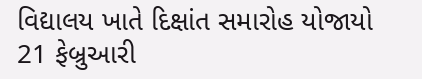વિદ્યાલય ખાતે દિક્ષાંત સમારોહ યોજાયો
21 ફેબ્રુઆરી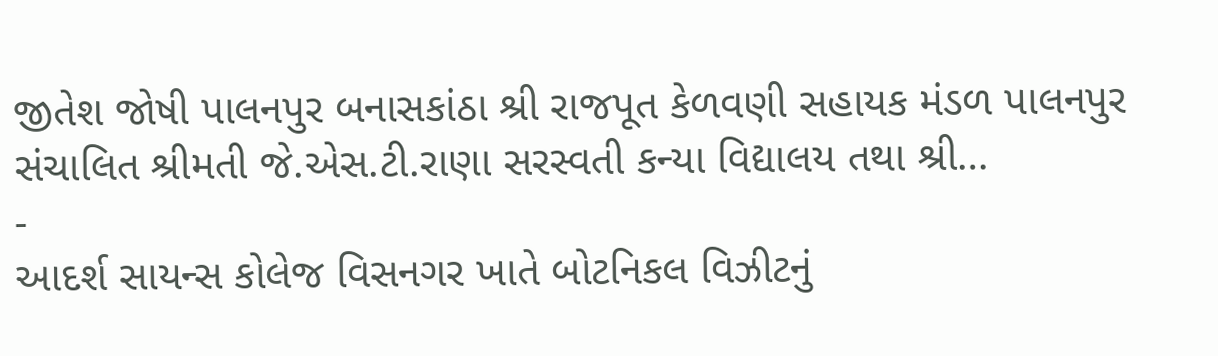જીતેશ જોષી પાલનપુર બનાસકાંઠા શ્રી રાજપૂત કેળવણી સહાયક મંડળ પાલનપુર સંચાલિત શ્રીમતી જે.એસ.ટી.રાણા સરસ્વતી કન્યા વિદ્યાલય તથા શ્રી…
-
આદર્શ સાયન્સ કોલેજ વિસનગર ખાતે બોટનિકલ વિઝીટનું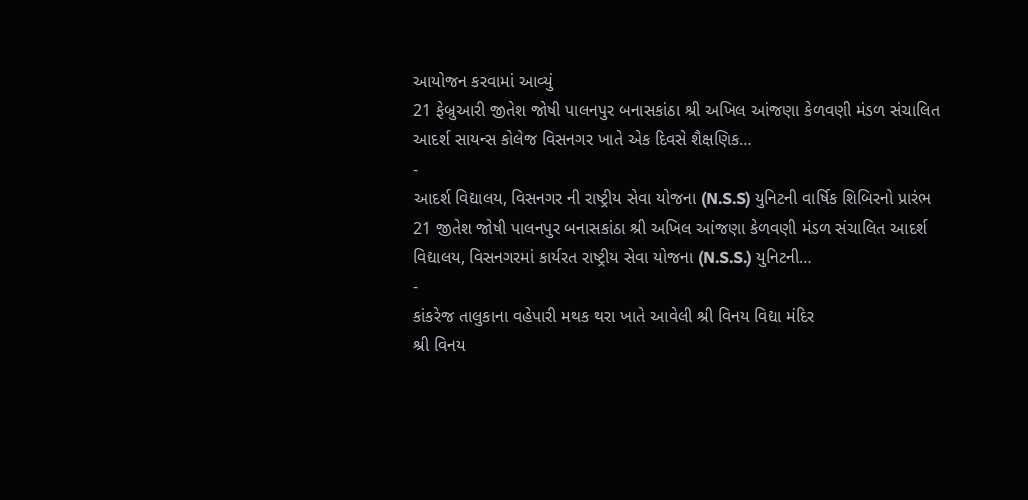આયોજન કરવામાં આવ્યું
21 ફેબ્રુઆરી જીતેશ જોષી પાલનપુર બનાસકાંઠા શ્રી અખિલ આંજણા કેળવણી મંડળ સંચાલિત આદર્શ સાયન્સ કોલેજ વિસનગર ખાતે એક દિવસે શૈક્ષણિક…
-
આદર્શ વિદ્યાલય, વિસનગર ની રાષ્ટ્રીય સેવા યોજના (N.S.S) યુનિટની વાર્ષિક શિબિરનો પ્રારંભ
21 જીતેશ જોષી પાલનપુર બનાસકાંઠા શ્રી અખિલ આંજણા કેળવણી મંડળ સંચાલિત આદર્શ વિદ્યાલય, વિસનગરમાં કાર્યરત રાષ્ટ્રીય સેવા યોજના (N.S.S.) યુનિટની…
-
કાંકરેજ તાલુકાના વહેપારી મથક થરા ખાતે આવેલી શ્રી વિનય વિદ્યા મંદિર
શ્રી વિનય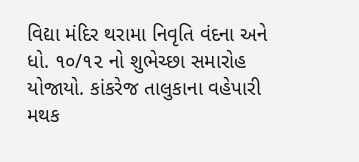વિદ્યા મંદિર થરામા નિવૃતિ વંદના અને ધો. ૧૦/૧૨ નો શુભેચ્છા સમારોહ યોજાયો. કાંકરેજ તાલુકાના વહેપારી મથક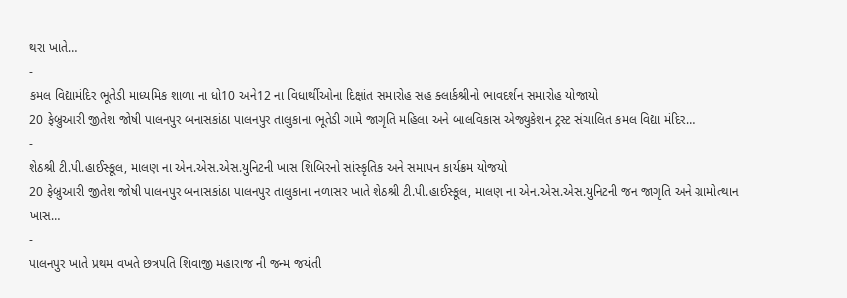થરા ખાતે…
-
કમલ વિદ્યામંદિર ભૂતેડી માધ્યમિક શાળા ના ધો10 અને12 ના વિધાર્થીઓના દિક્ષાંત સમારોહ સહ ક્લાર્કશ્રીનો ભાવદર્શન સમારોહ યોજાયો
20 ફેબ્રુઆરી જીતેશ જોષી પાલનપુર બનાસકાંઠા પાલનપુર તાલુકાના ભૂતેડી ગામે જાગૃતિ મહિલા અને બાલવિકાસ એજ્યુકેશન ટ્રસ્ટ સંચાલિત કમલ વિદ્યા મંદિર…
-
શેઠશ્રી ટી.પી.હાઈસ્કૂલ, માલણ ના એન.એસ.એસ.યુનિટની ખાસ શિબિરનો સાંસ્કૃતિક અને સમાપન કાર્યક્રમ યોજયો
20 ફેબ્રુઆરી જીતેશ જોષી પાલનપુર બનાસકાંઠા પાલનપુર તાલુકાના નળાસર ખાતે શેઠશ્રી ટી.પી.હાઈસ્કૂલ, માલણ ના એન.એસ.એસ.યુનિટની જન જાગૃતિ અને ગ્રામોત્થાન ખાસ…
-
પાલનપુર ખાતે પ્રથમ વખતે છત્રપતિ શિવાજી મહારાજ ની જન્મ જયંતી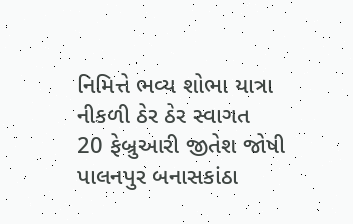નિમિત્તે ભવ્ય શોભા યાત્રા નીકળી ઠેર ઠેર સ્વાગત
20 ફેબ્રુઆરી જીતેશ જોષી પાલનપુર બનાસકાંઠા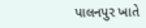પાલનપુર ખાતે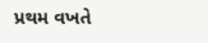પ્રથમ વખતે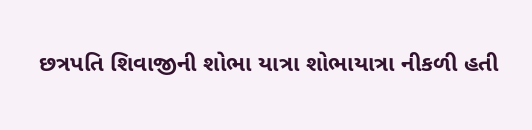છત્રપતિ શિવાજીની શોભા યાત્રા શોભાયાત્રા નીકળી હતી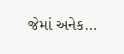જેમાં અનેક…